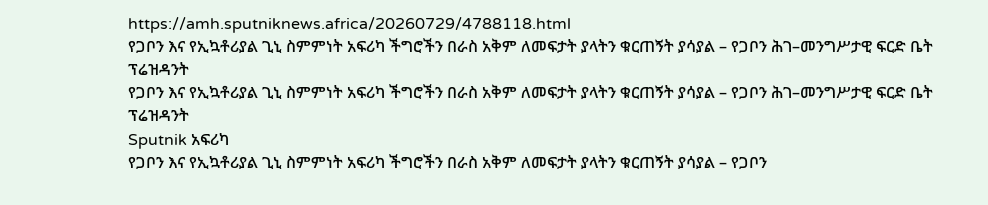https://amh.sputniknews.africa/20260729/4788118.html
የጋቦን እና የኢኳቶሪያል ጊኒ ስምምነት አፍሪካ ችግሮችን በራስ አቅም ለመፍታት ያላትን ቁርጠኝት ያሳያል – የጋቦን ሕገ–መንግሥታዊ ፍርድ ቤት ፕሬዝዳንት
የጋቦን እና የኢኳቶሪያል ጊኒ ስምምነት አፍሪካ ችግሮችን በራስ አቅም ለመፍታት ያላትን ቁርጠኝት ያሳያል – የጋቦን ሕገ–መንግሥታዊ ፍርድ ቤት ፕሬዝዳንት
Sputnik አፍሪካ
የጋቦን እና የኢኳቶሪያል ጊኒ ስምምነት አፍሪካ ችግሮችን በራስ አቅም ለመፍታት ያላትን ቁርጠኝት ያሳያል – የጋቦን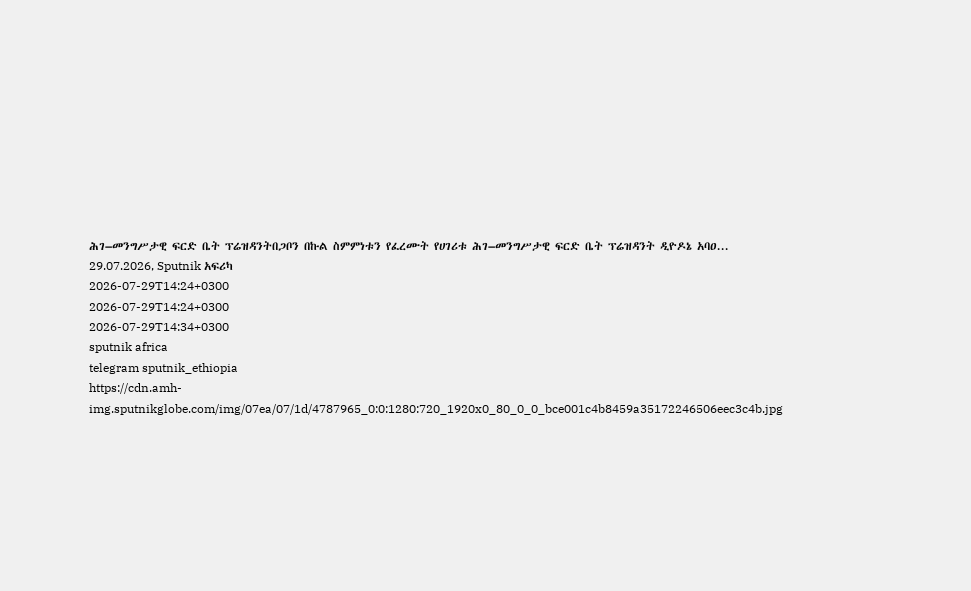ሕገ–መንግሥታዊ ፍርድ ቤት ፕሬዝዳንትበጋቦን በኩል ስምምነቱን የፈረሙት የሀገሪቱ ሕገ–መንግሥታዊ ፍርድ ቤት ፕሬዝዳንት ዲዮዶኔ አባዐ... 29.07.2026, Sputnik አፍሪካ
2026-07-29T14:24+0300
2026-07-29T14:24+0300
2026-07-29T14:34+0300
sputnik africa
telegram sputnik_ethiopia
https://cdn.amh-img.sputnikglobe.com/img/07ea/07/1d/4787965_0:0:1280:720_1920x0_80_0_0_bce001c4b8459a35172246506eec3c4b.jpg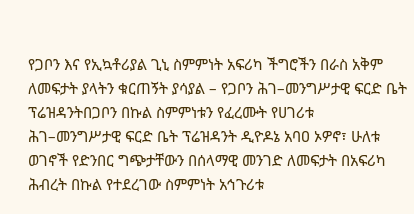የጋቦን እና የኢኳቶሪያል ጊኒ ስምምነት አፍሪካ ችግሮችን በራስ አቅም ለመፍታት ያላትን ቁርጠኝት ያሳያል – የጋቦን ሕገ–መንግሥታዊ ፍርድ ቤት ፕሬዝዳንትበጋቦን በኩል ስምምነቱን የፈረሙት የሀገሪቱ ሕገ–መንግሥታዊ ፍርድ ቤት ፕሬዝዳንት ዲዮዶኔ አባዐ ኦዎኖ፣ ሁለቱ ወገኖች የድንበር ግጭታቸውን በሰላማዊ መንገድ ለመፍታት በአፍሪካ ሕብረት በኩል የተደረገው ስምምነት አኅጉሪቱ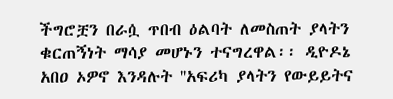ችግሮቿን በራሷ ጥበብ ዕልባት ለመስጠት ያላትን ቁርጠኝነት ማሳያ መሆኑን ተናግረዋል፡፡ ዲዮዶኔ አበዐ ኦዎኖ እንዳሉት ''አፍሪካ ያላትን የውይይትና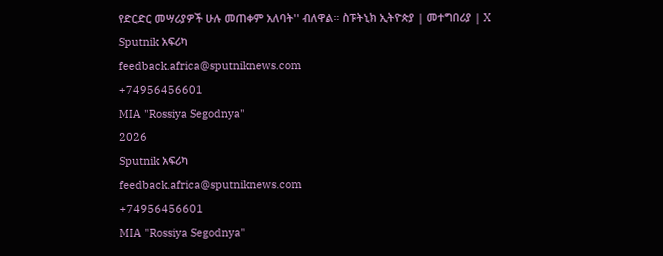የድርድር መሣሪያዎች ሁሉ መጠቀም አለባት'' ብለዋል። ስፑትኒክ ኢትዮጵያ | መተግበሪያ | X
Sputnik አፍሪካ
feedback.africa@sputniknews.com
+74956456601
MIA "Rossiya Segodnya"
2026
Sputnik አፍሪካ
feedback.africa@sputniknews.com
+74956456601
MIA "Rossiya Segodnya"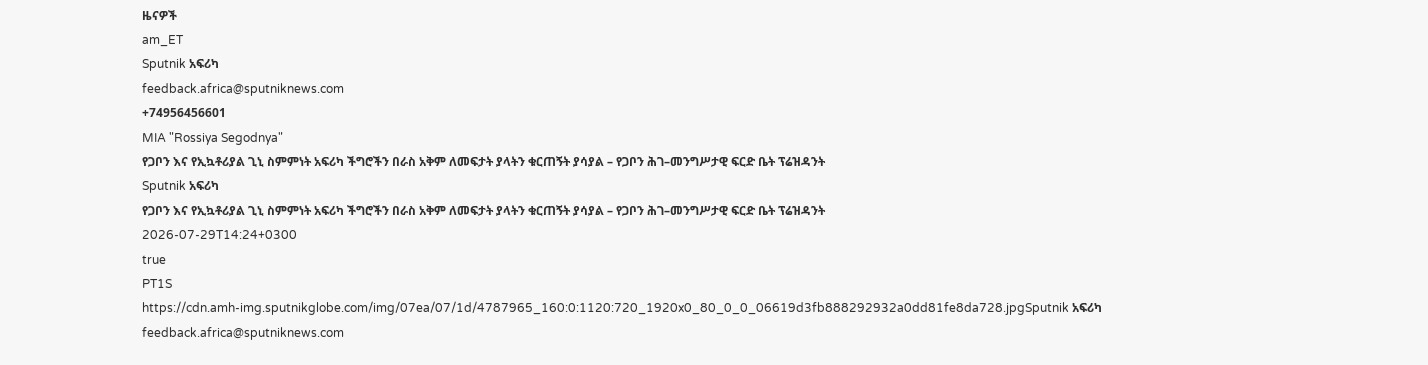ዜናዎች
am_ET
Sputnik አፍሪካ
feedback.africa@sputniknews.com
+74956456601
MIA "Rossiya Segodnya"
የጋቦን እና የኢኳቶሪያል ጊኒ ስምምነት አፍሪካ ችግሮችን በራስ አቅም ለመፍታት ያላትን ቁርጠኝት ያሳያል – የጋቦን ሕገ–መንግሥታዊ ፍርድ ቤት ፕሬዝዳንት
Sputnik አፍሪካ
የጋቦን እና የኢኳቶሪያል ጊኒ ስምምነት አፍሪካ ችግሮችን በራስ አቅም ለመፍታት ያላትን ቁርጠኝት ያሳያል – የጋቦን ሕገ–መንግሥታዊ ፍርድ ቤት ፕሬዝዳንት
2026-07-29T14:24+0300
true
PT1S
https://cdn.amh-img.sputnikglobe.com/img/07ea/07/1d/4787965_160:0:1120:720_1920x0_80_0_0_06619d3fb888292932a0dd81fe8da728.jpgSputnik አፍሪካ
feedback.africa@sputniknews.com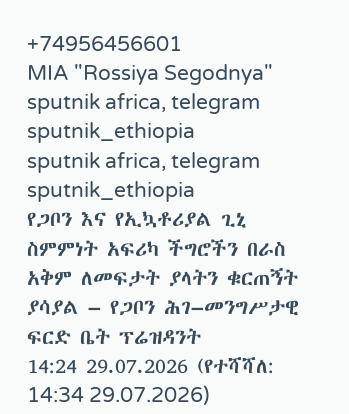+74956456601
MIA "Rossiya Segodnya"
sputnik africa, telegram sputnik_ethiopia
sputnik africa, telegram sputnik_ethiopia
የጋቦን እና የኢኳቶሪያል ጊኒ ስምምነት አፍሪካ ችግሮችን በራስ አቅም ለመፍታት ያላትን ቁርጠኝት ያሳያል – የጋቦን ሕገ–መንግሥታዊ ፍርድ ቤት ፕሬዝዳንት
14:24 29.07.2026 (የተሻሻለ: 14:34 29.07.2026)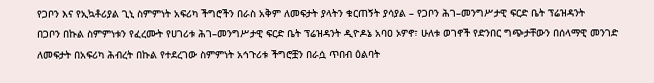የጋቦን እና የኢኳቶሪያል ጊኒ ስምምነት አፍሪካ ችግሮችን በራስ አቅም ለመፍታት ያላትን ቁርጠኝት ያሳያል – የጋቦን ሕገ–መንግሥታዊ ፍርድ ቤት ፕሬዝዳንት
በጋቦን በኩል ስምምነቱን የፈረሙት የሀገሪቱ ሕገ–መንግሥታዊ ፍርድ ቤት ፕሬዝዳንት ዲዮዶኔ አባዐ ኦዎኖ፣ ሁለቱ ወገኖች የድንበር ግጭታቸውን በሰላማዊ መንገድ ለመፍታት በአፍሪካ ሕብረት በኩል የተደረገው ስምምነት አኅጉሪቱ ችግሮቿን በራሷ ጥበብ ዕልባት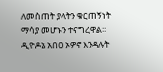ለመስጠት ያላትን ቁርጠኝነት ማሳያ መሆኑን ተናግረዋል፡፡
ዲዮዶኔ አበዐ ኦዎኖ እንዳሉት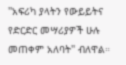''አፍሪካ ያላትን የውይይትና የድርድር መሣሪያዎች ሁሉ መጠቀም አለባት'' ብለዋል።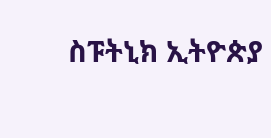ስፑትኒክ ኢትዮጵያ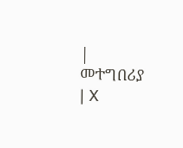| መተግበሪያ | X